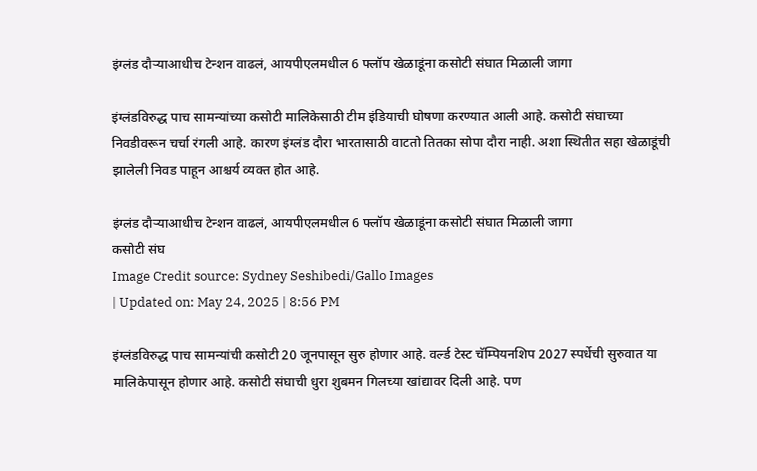इंग्लंड दौऱ्याआधीच टेन्शन वाढलं, आयपीएलमधील 6 फ्लॉप खेळाडूंना कसोटी संघात मिळाली जागा

इंग्लंडविरुद्ध पाच सामन्यांच्या कसोटी मालिकेसाठी टीम इंडियाची घोषणा करण्यात आली आहे. कसोटी संघाच्या निवडीवरून चर्चा रंगली आहे. कारण इंग्लंड दौरा भारतासाठी वाटतो तितका सोपा दौरा नाही. अशा स्थितीत सहा खेळाडूंची झालेली निवड पाहून आश्चर्य व्यक्त होत आहे.

इंग्लंड दौऱ्याआधीच टेन्शन वाढलं, आयपीएलमधील 6 फ्लॉप खेळाडूंना कसोटी संघात मिळाली जागा
कसोटी संघ
Image Credit source: Sydney Seshibedi/Gallo Images
| Updated on: May 24, 2025 | 8:56 PM

इंग्लंडविरुद्ध पाच सामन्यांची कसोटी 20 जूनपासून सुरु होणार आहे. वर्ल्ड टेस्ट चॅम्पियनशिप 2027 स्पर्धेची सुरुवात या मालिकेपासून होणार आहे. कसोटी संघाची धुरा शुबमन गिलच्या खांद्यावर दिली आहे. पण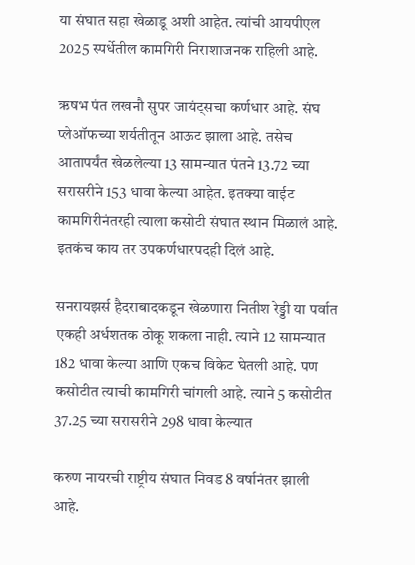या संघात सहा खेळाडू अशी आहेत. त्यांची आयपीएल 2025 स्पर्धेतील कामगिरी निराशाजनक राहिली आहे.

ऋषभ पंत लखनौ सुपर जायंट्सचा कर्णधार आहे. संघ प्लेऑफच्या शर्यतीतून आऊट झाला आहे. तसेच आतापर्यंत खेळलेल्या 13 सामन्यात पंतने 13.72 च्या सरासरीने 153 धावा केल्या आहेत. इतक्या वाईट कामगिरीनंतरही त्याला कसोटी संघात स्थान मिळालं आहे. इतकंच काय तर उपकर्णधारपदही दिलं आहे.

सनरायझर्स हैदराबादकडून खेळणारा नितीश रेड्डी या पर्वात एकही अर्धशतक ठोकू शकला नाही. त्याने 12 सामन्यात 182 धावा केल्या आणि एकच विकेट घेतली आहे. पण कसोटीत त्याची कामगिरी चांगली आहे. त्याने 5 कसोटीत 37.25 च्या सरासरीने 298 धावा केल्यात

करुण नायरची राष्ट्रीय संघात निवड 8 वर्षानंतर झाली आहे.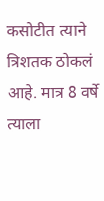कसोटीत त्याने त्रिशतक ठोकलं आहे. मात्र 8 वर्षे त्याला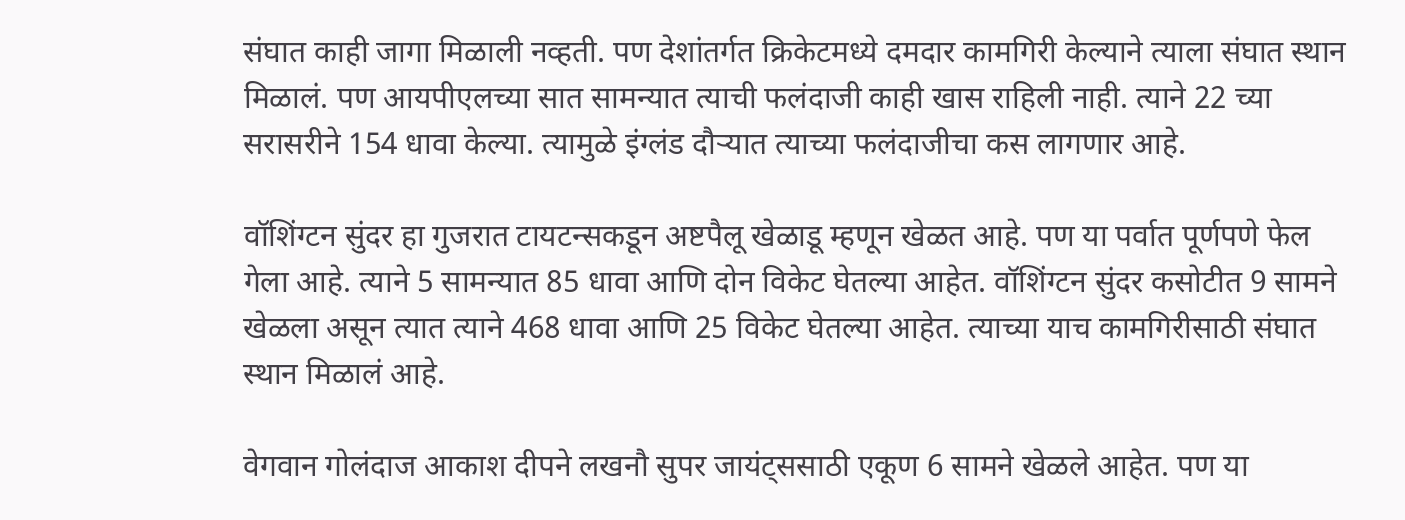संघात काही जागा मिळाली नव्हती. पण देशांतर्गत क्रिकेटमध्ये दमदार कामगिरी केल्याने त्याला संघात स्थान मिळालं. पण आयपीएलच्या सात सामन्यात त्याची फलंदाजी काही खास राहिली नाही. त्याने 22 च्या सरासरीने 154 धावा केल्या. त्यामुळे इंग्लंड दौऱ्यात त्याच्या फलंदाजीचा कस लागणार आहे.

वॉशिंग्टन सुंदर हा गुजरात टायटन्सकडून अष्टपैलू खेळाडू म्हणून खेळत आहे. पण या पर्वात पूर्णपणे फेल गेला आहे. त्याने 5 सामन्यात 85 धावा आणि दोन विकेट घेतल्या आहेत. वॉशिंग्टन सुंदर कसोटीत 9 सामने खेळला असून त्यात त्याने 468 धावा आणि 25 विकेट घेतल्या आहेत. त्याच्या याच कामगिरीसाठी संघात स्थान मिळालं आहे.

वेगवान गोलंदाज आकाश दीपने लखनौ सुपर जायंट्ससाठी एकूण 6 सामने खेळले आहेत. पण या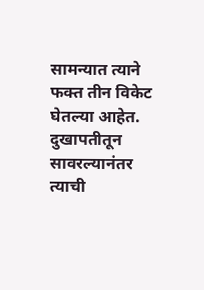सामन्यात त्याने फक्त तीन विकेट घेतल्या आहेत. दुखापतीतून सावरल्यानंतर त्याची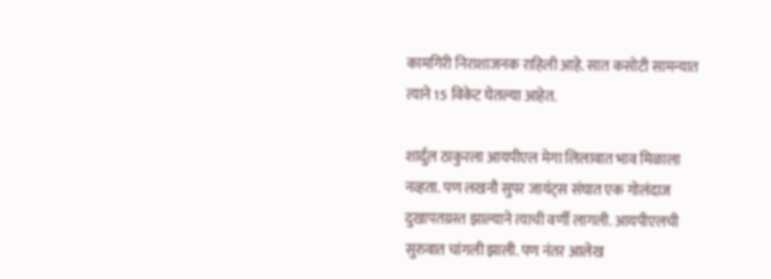कामगिरी निराशाजनक राहिली आहे. सात कसोटी सामन्यात त्याने 15 विकेट घेतल्या आहेत.

शार्दुल ठाकुरला आयपीएल मेगा लिलावात भाव मिळाला नव्हता. पण लखनौ सुपर जायंट्स संघात एक गोलंदाज दुखापतग्रस्त झाल्याने त्याची वर्णी लागली. आयपीएलची सुरुवात चांगली झाली. पण नंतर आलेख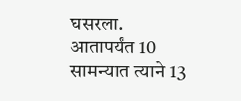घसरला. आतापर्यंत 10 सामन्यात त्याने 13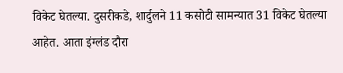विकेट घेतल्या. दुसरीकडे, शार्दुलने 11 कसोटी सामन्यात 31 विकेट घेतल्या आहेत. आता इंग्लंड दौरा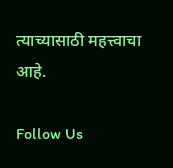त्याच्यासाठी महत्त्वाचा आहे.

Follow Us